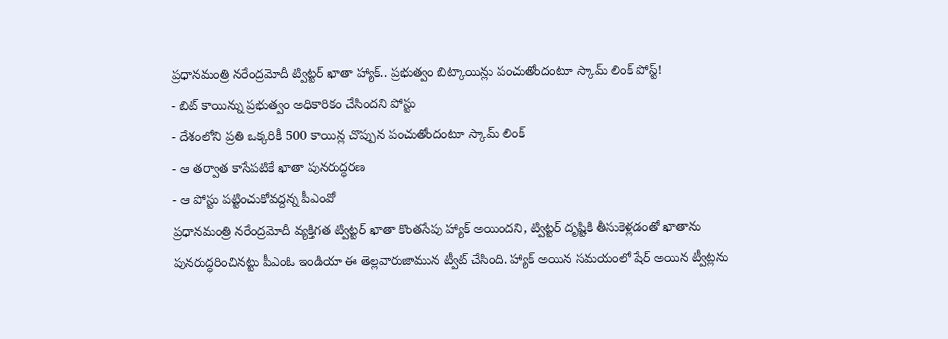ప్రధానమంత్రి నరేంద్రమోదీ ట్విట్టర్ ఖాతా హ్యాక్.. ప్రభుత్వం బిట్కాయిన్లు పంచుతోందంటూ స్కామ్ లింక్ పోస్ట్!
- బిట్ కాయిన్ను ప్రభుత్వం అధికారికం చేసిందని పోస్టు
- దేశంలోని ప్రతి ఒక్కరికీ 500 కాయిన్ల చొప్పున పంచుతోందంటూ స్కామ్ లింక్
- ఆ తర్వాత కాసేపటికే ఖాతా పునరుద్ధరణ
- ఆ పోస్టు పట్టించుకోవద్దన్న పీఎంవో
ప్రధానమంత్రి నరేంద్రమోదీ వ్యక్తిగత ట్విట్టర్ ఖాతా కొంతసేపు హ్యాక్ అయిందని, ట్విట్టర్ దృష్టికి తీసుకెళ్లడంతో ఖాతాను పునరుద్ధరించినట్టు పీఎంఓ ఇండియా ఈ తెల్లవారుజామున ట్వీట్ చేసింది. హ్యాక్ అయిన సమయంలో షేర్ అయిన ట్వీట్లను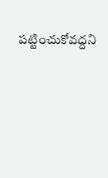పట్టించుకోవద్దని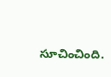సూచించింది.